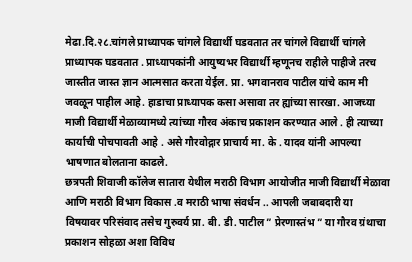मेढा.दि.२८.चांगले प्राध्यापक चांगले विद्यार्थी घडवतात तर चांगले विद्यार्थी चांगले प्राध्यापक घडवतात . प्राध्यापकांनी आयुष्यभर विद्यार्थी म्हणूनच राहीले पाहीजे तरच जास्तीत जास्त ज्ञान आत्मसात करता येईल. प्रा. भगवानराव पाटील यांचे काम मी जवळून पाहील आहे. हाडाचा प्राध्यापक कसा असावा तर ह्यांच्या सारखा. आजच्या माजी विद्यार्थी मेळाव्यामध्ये त्यांच्या गौरव अंकाच प्रकाशन करण्यात आले . ही त्याच्या कार्याची पोचपावती आहे . असे गौरवोद्गार प्राचार्य मा. के . यादव यांनी आपल्या भाषणात बोलताना काढले.
छत्रपती शिवाजी कॉलेज सातारा येथील मराठी विभाग आयोजीत माजी विद्यार्थी मेळावा आणि मराठी विभाग विकास .व मराठी भाषा संवर्धन .. आपली जबाबदारी या विषयावर परिसंवाद तसेच गुरुवर्य प्रा. बी. डी. पाटील ” प्रेरणास्तंभ ” या गौरव ग्रंथाचा प्रकाशन सोहळा अशा विविध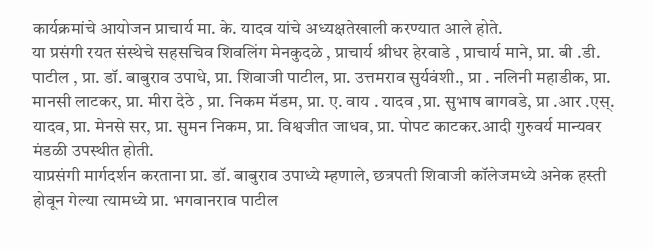कार्यक्रमांचे आयोजन प्राचार्य मा. के. यादव यांचे अध्यक्षतेखाली करण्यात आले होते.
या प्रसंगी रयत संस्थेचे सहसचिव शिवलिंग मेनकुदळे , प्राचार्य श्रीधर हेरवाडे , प्राचार्य माने, प्रा. बी .डी. पाटील , प्रा. डॉ. बाबुराव उपाधे, प्रा. शिवाजी पाटील, प्रा. उत्तमराव सुर्यवंशी., प्रा . नलिनी महाडीक, प्रा. मानसी लाटकर, प्रा. मीरा देठे , प्रा. निकम मॅडम, प्रा. ए. वाय . यादव ,प्रा. सुभाष बागवडे, प्रा .आर .एस्. यादव, प्रा. मेनसे सर, प्रा. सुमन निकम, प्रा. विश्वजीत जाधव, प्रा. पोपट काटकर.आदी गुरुवर्य मान्यवर मंडळी उपस्थीत होती.
याप्रसंगी मार्गदर्शन करताना प्रा. डॉ. बाबुराव उपाध्ये म्हणाले, छत्रपती शिवाजी कॉलेजमध्ये अनेक हस्ती होवून गेल्या त्यामध्ये प्रा. भगवानराव पाटील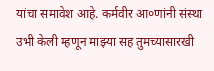यांचा समावेश आहे. कर्मवीर आ०णांनी संस्था उभी केली म्हणून माझ्या सह तुमच्यासारखी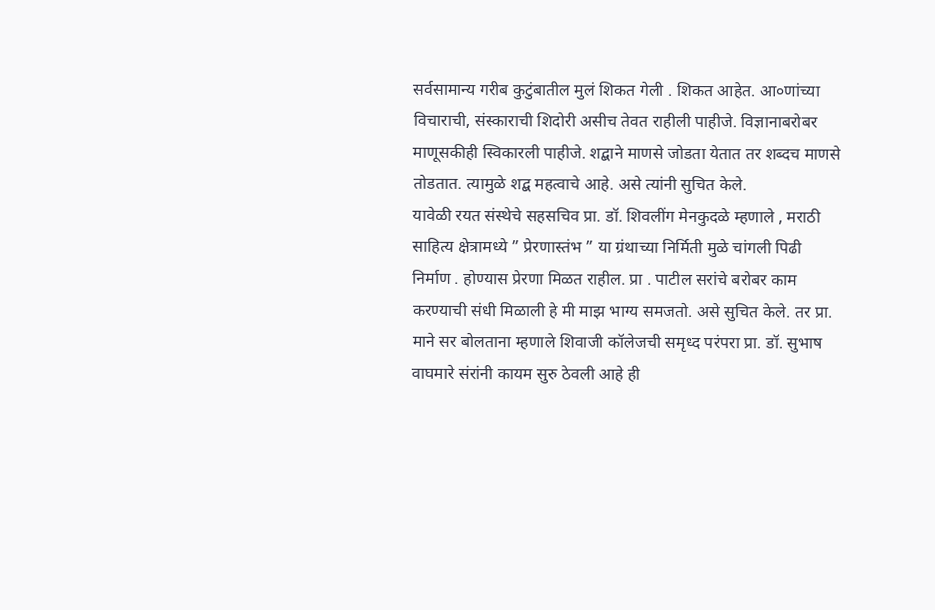सर्वसामान्य गरीब कुटुंबातील मुलं शिकत गेली . शिकत आहेत. आ०णांच्या विचाराची, संस्काराची शिदोरी असीच तेवत राहीली पाहीजे. विज्ञानाबरोबर माणूसकीही स्विकारली पाहीजे. शद्बाने माणसे जोडता येतात तर शब्दच माणसे तोडतात. त्यामुळे शद्ब महत्वाचे आहे. असे त्यांनी सुचित केले.
यावेळी रयत संस्थेचे सहसचिव प्रा. डॉ. शिवलींग मेनकुदळे म्हणाले , मराठी साहित्य क्षेत्रामध्ये ” प्रेरणास्तंभ ” या ग्रंथाच्या निर्मिती मुळे चांगली पिढी निर्माण . होण्यास प्रेरणा मिळत राहील. प्रा . पाटील सरांचे बरोबर काम करण्याची संधी मिळाली हे मी माझ भाग्य समजतो. असे सुचित केले. तर प्रा. माने सर बोलताना म्हणाले शिवाजी कॉलेजची समृध्द परंपरा प्रा. डॉ. सुभाष वाघमारे संरांनी कायम सुरु ठेवली आहे ही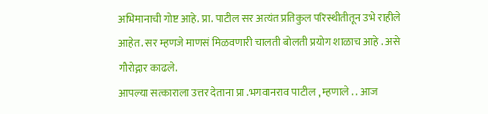अभिमानाची गोष्ट आहे. प्रा. पाटील सर अत्यंत प्रतिकुल परिस्थीतीतून उभे राहीले आहेत. सर म्हणजे माणसं मिळवणारी चालती बोलती प्रयोग शाळाच आहे . असे गौरोद्गार काढले.
आपल्या सत्काराला उत्तर देताना प्रा .भगवानराव पाटील , म्हणाले . . आज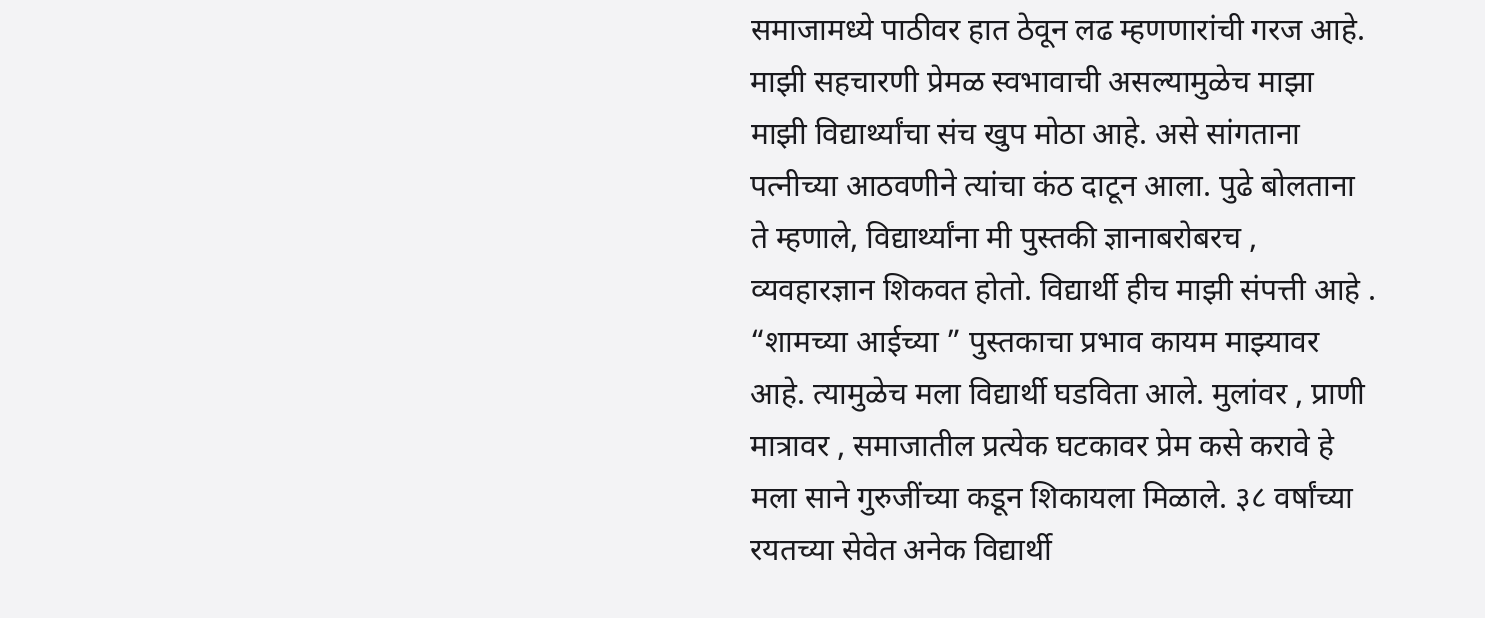समाजामध्ये पाठीवर हात ठेवून लढ म्हणणारांची गरज आहे. माझी सहचारणी प्रेमळ स्वभावाची असल्यामुळेच माझा माझी विद्यार्थ्यांचा संच खुप मोठा आहे. असे सांगताना पत्नीच्या आठवणीने त्यांचा कंठ दाटून आला. पुढे बोलताना ते म्हणाले, विद्यार्थ्यांना मी पुस्तकी ज्ञानाबरोबरच , व्यवहारज्ञान शिकवत होतो. विद्यार्थी हीच माझी संपत्ती आहे . “शामच्या आईच्या ” पुस्तकाचा प्रभाव कायम माझ्यावर आहे. त्यामुळेच मला विद्यार्थी घडविता आले. मुलांवर , प्राणी मात्रावर , समाजातील प्रत्येक घटकावर प्रेम कसे करावे हे मला साने गुरुजींच्या कडून शिकायला मिळाले. ३८ वर्षांच्या रयतच्या सेवेत अनेक विद्यार्थी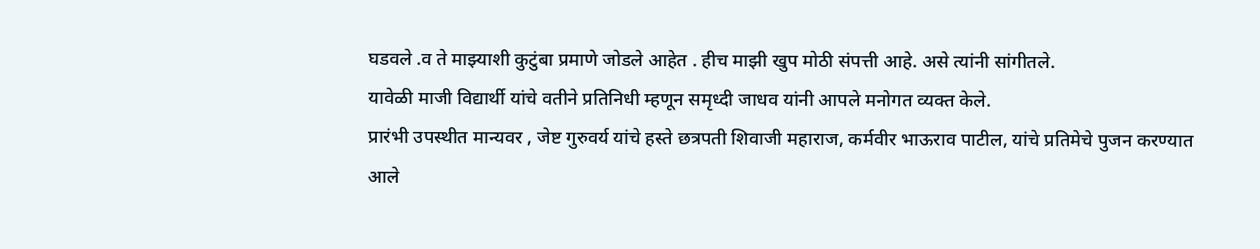घडवले .व ते माझ्याशी कुटुंबा प्रमाणे जोडले आहेत . हीच माझी खुप मोठी संपत्ती आहे. असे त्यांनी सांगीतले.
यावेळी माजी विद्यार्थी यांचे वतीने प्रतिनिधी म्हणून समृध्दी जाधव यांनी आपले मनोगत व्यक्त केले.
प्रारंभी उपस्थीत मान्यवर , जेष्ट गुरुवर्य यांचे हस्ते छत्रपती शिवाजी महाराज, कर्मवीर भाऊराव पाटील, यांचे प्रतिमेचे पुजन करण्यात आले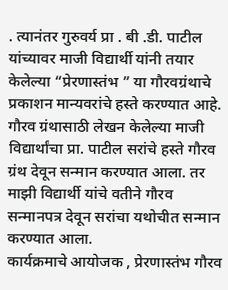. त्यानंतर गुरुवर्य प्रा . बी .डी. पाटील यांच्यावर माजी विद्यार्थी यांनी तयार केलेल्या “प्रेरणास्तंभ ” या गौरवग्रंथाचे प्रकाशन मान्यवरांचे हस्ते करण्यात आहे. गौरव ग्रंथासाठी लेखन केलेल्या माजी विद्यार्थांचा प्रा. पाटील सरांचे हस्ते गौरव ग्रंथ देवून सन्मान करण्यात आला. तर माझी विद्यार्थी यांचे वतीने गौरव सन्मानपत्र देवून सरांचा यथोचीत सन्मान करण्यात आला.
कार्यक्रमाचे आयोजक , प्रेरणास्तंभ गौरव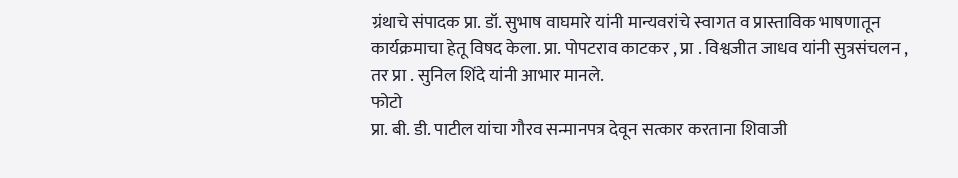ग्रंथाचे संपादक प्रा. डॉ. सुभाष वाघमारे यांनी मान्यवरांचे स्वागत व प्रास्ताविक भाषणातून कार्यक्रमाचा हेतू विषद केला. प्रा. पोपटराव काटकर , प्रा . विश्वजीत जाधव यांनी सुत्रसंचलन , तर प्रा . सुनिल शिंदे यांनी आभार मानले.
फोटो
प्रा. बी. डी. पाटील यांचा गौरव सन्मानपत्र देवून सत्कार करताना शिवाजी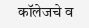कॉलेजचे व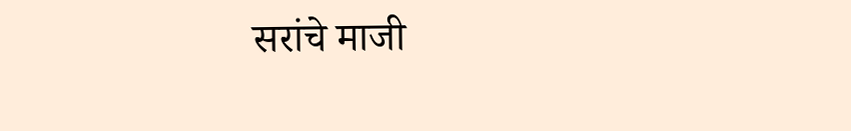सरांचे माजी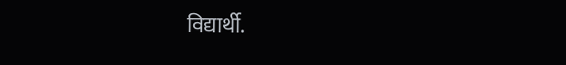विद्यार्थी.